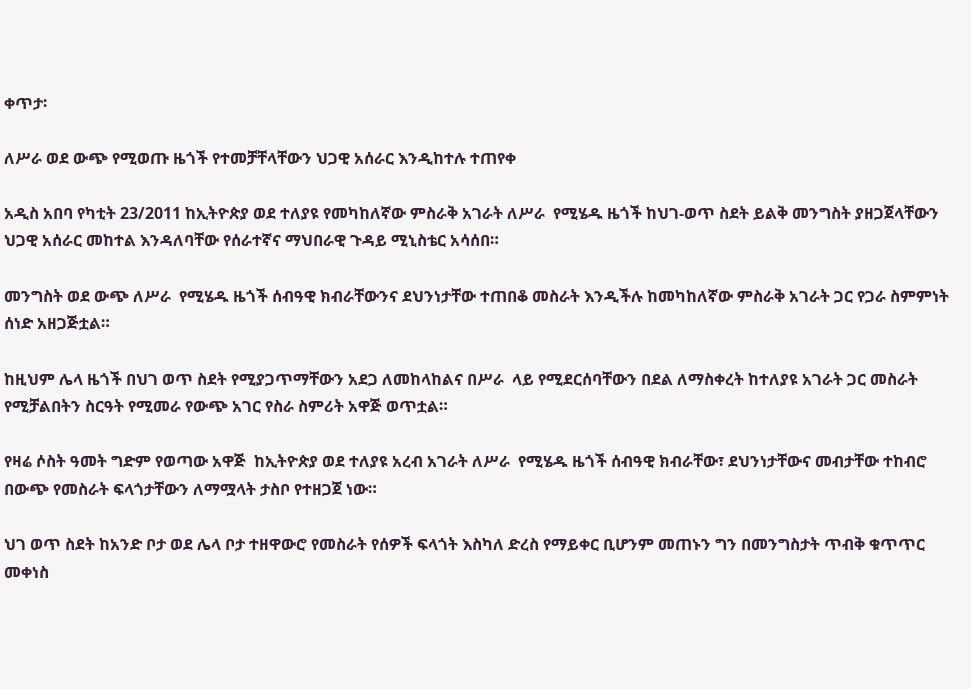ቀጥታ፡

ለሥራ ወደ ውጭ የሚወጡ ዜጎች የተመቻቸላቸውን ህጋዊ አሰራር እንዲከተሉ ተጠየቀ

አዲስ አበባ የካቲት 23/2011 ከኢትዮጵያ ወደ ተለያዩ የመካከለኛው ምስራቅ አገራት ለሥራ  የሚሄዱ ዜጎች ከህገ-ወጥ ስደት ይልቅ መንግስት ያዘጋጀላቸውን ህጋዊ አሰራር መከተል እንዳለባቸው የሰራተኛና ማህበራዊ ጉዳይ ሚኒስቴር አሳሰበ።

መንግስት ወደ ውጭ ለሥራ  የሚሄዱ ዜጎች ሰብዓዊ ክብራቸውንና ደህንነታቸው ተጠበቆ መስራት እንዲችሉ ከመካከለኛው ምስራቅ አገራት ጋር የጋራ ስምምነት ሰነድ አዘጋጅቷል።

ከዚህም ሌላ ዜጎች በህገ ወጥ ስደት የሚያጋጥማቸውን አደጋ ለመከላከልና በሥራ  ላይ የሚደርሰባቸውን በደል ለማስቀረት ከተለያዩ አገራት ጋር መስራት የሚቻልበትን ስርዓት የሚመራ የውጭ አገር የስራ ስምሪት አዋጅ ወጥቷል።

የዛሬ ሶስት ዓመት ግድም የወጣው አዋጅ  ከኢትዮጵያ ወደ ተለያዩ አረብ አገራት ለሥራ  የሚሄዱ ዜጎች ሰብዓዊ ክብራቸው፣ ደህንነታቸውና መብታቸው ተከብሮ በውጭ የመስራት ፍላጎታቸውን ለማሟላት ታስቦ የተዘጋጀ ነው።

ህገ ወጥ ስደት ከአንድ ቦታ ወደ ሌላ ቦታ ተዘዋውሮ የመስራት የሰዎች ፍላጎት እስካለ ድረስ የማይቀር ቢሆንም መጠኑን ግን በመንግስታት ጥብቅ ቁጥጥር መቀነስ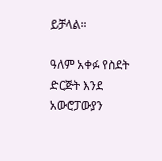ይቻላል።

ዓለም አቀፉ የስደት ድርጅት እንደ አውሮፓውያን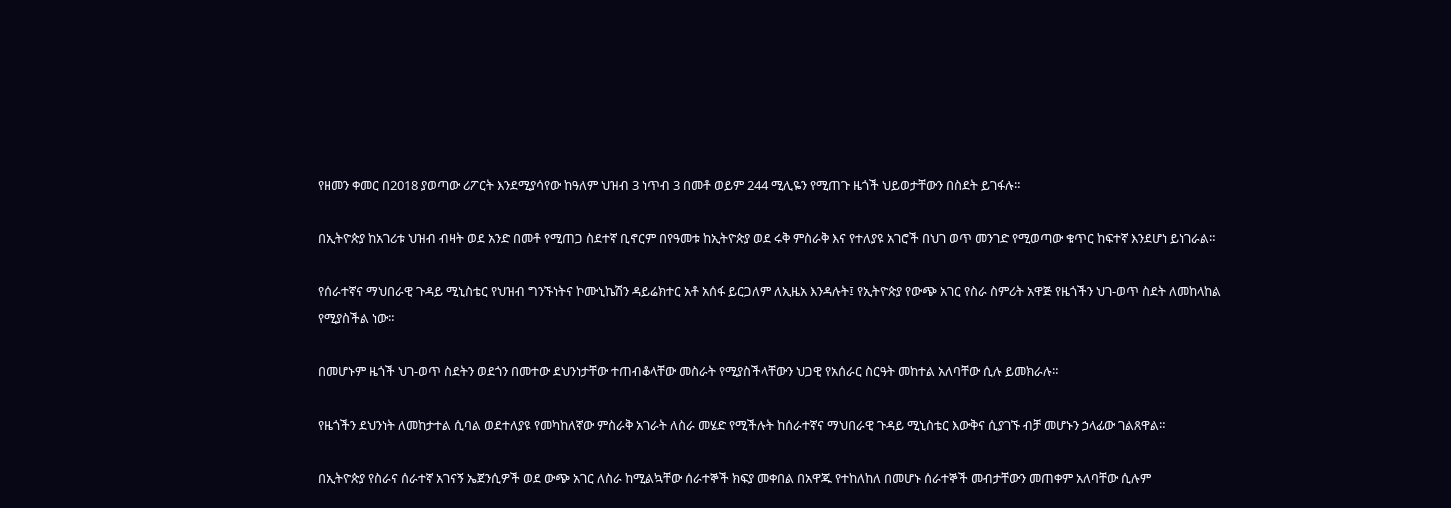የዘመን ቀመር በ2018 ያወጣው ሪፖርት እንደሚያሳየው ከዓለም ህዝብ 3 ነጥብ 3 በመቶ ወይም 244 ሚሊዬን የሚጠጉ ዜጎች ህይወታቸውን በስደት ይገፋሉ።

በኢትዮጵያ ከአገሪቱ ህዝብ ብዛት ወደ አንድ በመቶ የሚጠጋ ስደተኛ ቢኖርም በየዓመቱ ከኢትዮጵያ ወደ ሩቅ ምስራቅ እና የተለያዩ አገሮች በህገ ወጥ መንገድ የሚወጣው ቁጥር ከፍተኛ እንደሆነ ይነገራል።

የሰራተኛና ማህበራዊ ጉዳይ ሚኒስቴር የህዝብ ግንኙነትና ኮሙኒኬሽን ዳይሬክተር አቶ አሰፋ ይርጋለም ለኢዜአ እንዳሉት፤ የኢትዮጵያ የውጭ አገር የስራ ስምሪት አዋጅ የዜጎችን ህገ-ወጥ ስደት ለመከላከል የሚያስችል ነው።

በመሆኑም ዜጎች ህገ-ወጥ ስደትን ወደጎን በመተው ደህንነታቸው ተጠብቆላቸው መስራት የሚያስችላቸውን ህጋዊ የአሰራር ስርዓት መከተል አለባቸው ሲሉ ይመክራሉ።

የዜጎችን ደህንነት ለመከታተል ሲባል ወደተለያዩ የመካከለኛው ምስራቅ አገራት ለስራ መሄድ የሚችሉት ከሰራተኛና ማህበራዊ ጉዳይ ሚኒስቴር እውቅና ሲያገኙ ብቻ መሆኑን ኃላፊው ገልጸዋል።

በኢትዮጵያ የስራና ሰራተኛ አገናኝ ኤጀንሲዎች ወደ ውጭ አገር ለስራ ከሚልኳቸው ሰራተኞች ክፍያ መቀበል በአዋጁ የተከለከለ በመሆኑ ሰራተኞች መብታቸውን መጠቀም አለባቸው ሲሉም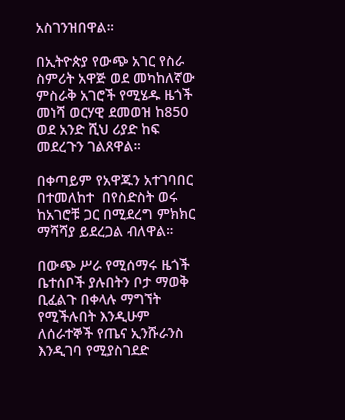አስገንዝበዋል።

በኢትዮጵያ የውጭ አገር የስራ ስምሪት አዋጅ ወደ መካከለኛው ምስራቅ አገሮች የሚሄዱ ዜጎች መነሻ ወርሃዊ ደመወዝ ከ850 ወደ አንድ ሺህ ሪያድ ከፍ መደረጉን ገልጸዋል።

በቀጣይም የአዋጁን አተገባበር በተመለከተ  በየስድስት ወሩ ከአገሮቹ ጋር በሚደረግ ምክክር ማሻሻያ ይደረጋል ብለዋል።

በውጭ ሥራ የሚሰማሩ ዜጎች ቤተሰቦች ያሉበትን ቦታ ማወቅ ቢፈልጉ በቀላሉ ማግኘት የሚችሉበት እንዲሁም ለሰራተኞች የጤና ኢንሹራንስ እንዲገባ የሚያስገደድ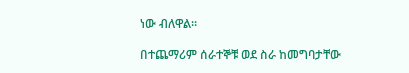ነው ብለዋል።

በተጨማሪም ሰራተኞቹ ወደ ስራ ከመግባታቸው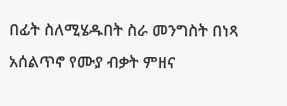በፊት ስለሚሄዱበት ስራ መንግስት በነጻ አሰልጥኖ የሙያ ብቃት ምዘና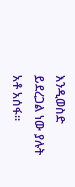እንዲወስድ ይደረጋል ነው ያሉት አቶ አሰፋ።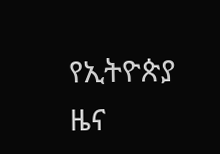የኢትዮጵያ ዜና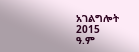አገልግሎት
2015
ዓ.ም